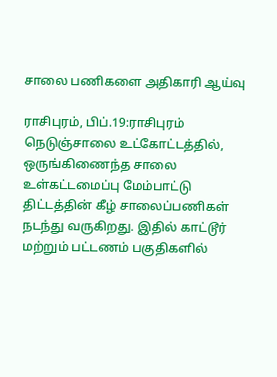சாலை பணிகளை அதிகாரி ஆய்வு

ராசிபுரம், பிப்.19:ராசிபுரம் நெடுஞ்சாலை உட்கோட்டத்தில், ஒருங்கிணைந்த சாலை உள்கட்டமைப்பு மேம்பாட்டு திட்டத்தின் கீழ் சாலைப்பணிகள் நடந்து வருகிறது. இதில் காட்டூர் மற்றும் பட்டணம் பகுதிகளில்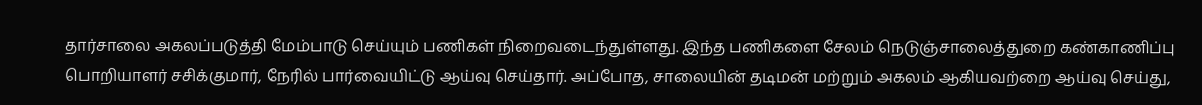தார்சாலை அகலப்படுத்தி மேம்பாடு செய்யும் பணிகள் நிறைவடைந்துள்ளது. இந்த பணிகளை சேலம் நெடுஞ்சாலைத்துறை கண்காணிப்பு பொறியாளர் சசிக்குமார், நேரில் பார்வையிட்டு ஆய்வு செய்தார். அப்போத, சாலையின் தடிமன் மற்றும் அகலம் ஆகியவற்றை ஆய்வு செய்து,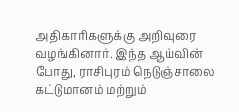அதிகாரிகளுக்கு அறிவுரை வழங்கினார். இந்த ஆய்வின் போது, ராசிபுரம் நெடுஞ்சாலை கட்டுமானம் மற்றும்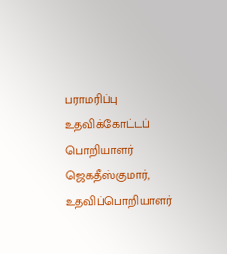பராமரிப்பு உதவிக்கோட்டப் பொறியாளர் ஜெகதீஸ்குமார், உதவிப்பொறியாளர்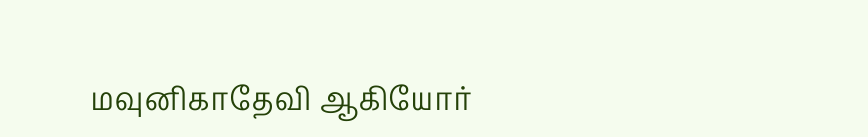மவுனிகாதேவி ஆகியோர்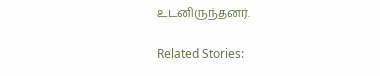உடனிருந்தனர்.

Related Stories: